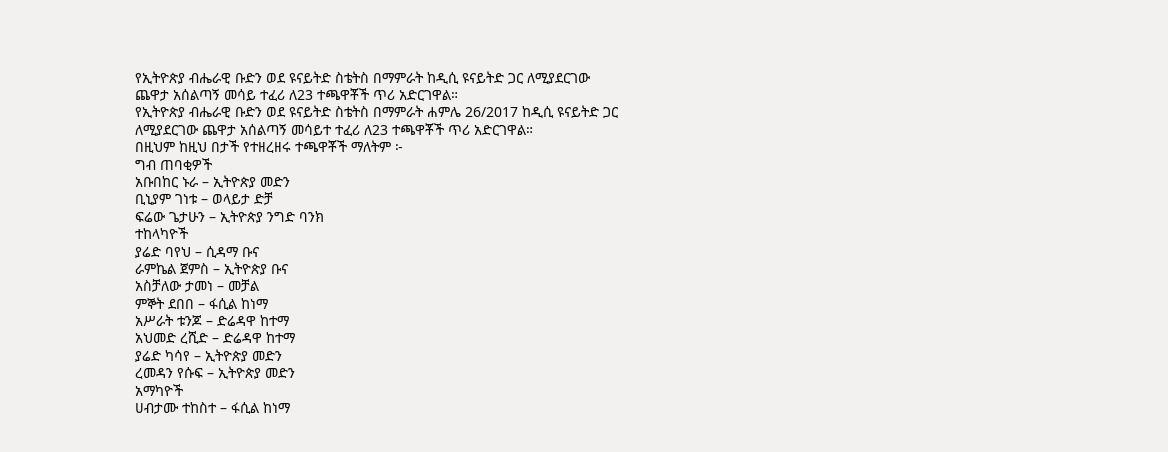የኢትዮጵያ ብሔራዊ ቡድን ወደ ዩናይትድ ስቴትስ በማምራት ከዲሲ ዩናይትድ ጋር ለሚያደርገው ጨዋታ አሰልጣኝ መሳይ ተፈሪ ለ23 ተጫዋቾች ጥሪ አድርገዋል።
የኢትዮጵያ ብሔራዊ ቡድን ወደ ዩናይትድ ስቴትስ በማምራት ሐምሌ 26/2017 ከዲሲ ዩናይትድ ጋር ለሚያደርገው ጨዋታ አሰልጣኝ መሳይተ ተፈሪ ለ23 ተጫዋቾች ጥሪ አድርገዋል።
በዚህም ከዚህ በታች የተዘረዘሩ ተጫዋቾች ማለትም ፦
ግብ ጠባቂዎች
አቡበከር ኑራ – ኢትዮጵያ መድን
ቢኒያም ገነቱ – ወላይታ ድቻ
ፍሬው ጌታሁን – ኢትዮጵያ ንግድ ባንክ
ተከላካዮች
ያሬድ ባየህ – ሲዳማ ቡና
ራምኬል ጀምስ – ኢትዮጵያ ቡና
አስቻለው ታመነ – መቻል
ምኞት ደበበ – ፋሲል ከነማ
አሥራት ቱንጆ – ድሬዳዋ ከተማ
አህመድ ረሺድ – ድሬዳዋ ከተማ
ያሬድ ካሳየ – ኢትዮጵያ መድን
ረመዳን የሱፍ – ኢትዮጵያ መድን
አማካዮች
ሀብታሙ ተከስተ – ፋሲል ከነማ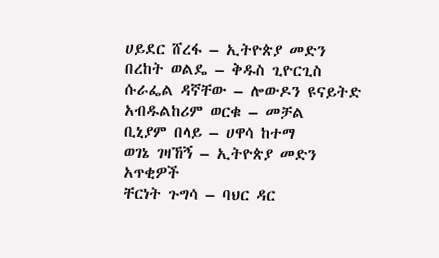ሀይደር ሸረፋ – ኢትዮጵያ መድን
በረከት ወልዴ – ቅዱስ ጊዮርጊስ
ሱራፌል ዳኛቸው – ሎውዶን ዩናይትድ
አብዱልከሪም ወርቁ – መቻል
ቢኒያም በላይ – ሀዋሳ ከተማ
ወገኔ ገዛኸኝ – ኢትዮጵያ መድን
አጥቂዎች
ቸርነት ጉግሳ – ባህር ዳር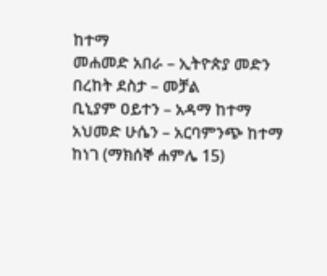ከተማ
መሐመድ አበራ – ኢትዮጵያ መድን
በረከት ደስታ – መቻል
ቢኒያም ዐይተን – አዳማ ከተማ
አህመድ ሁሴን – አርባምንጭ ከተማ
ከነገ (ማክሰኞ ሐምሌ 15)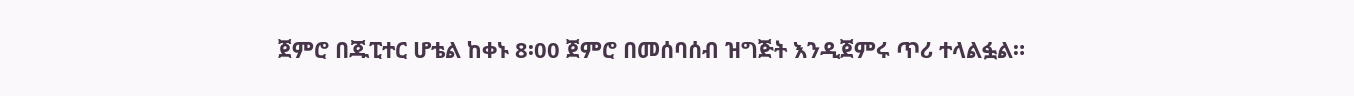ጀምሮ በጁፒተር ሆቴል ከቀኑ 8፡00 ጀምሮ በመሰባሰብ ዝግጅት እንዲጀምሩ ጥሪ ተላልፏል።